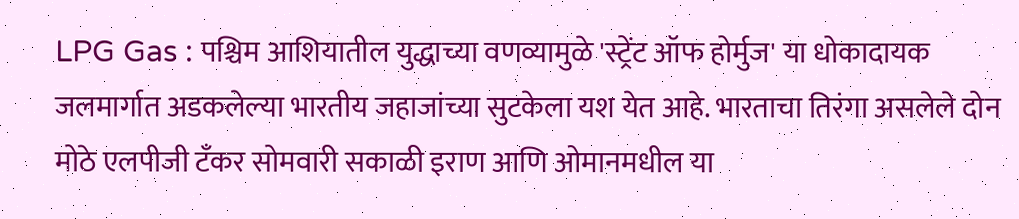LPG Gas : पश्चिम आशियातील युद्धाच्या वणव्यामुळे 'स्ट्रेंट ऑफ होर्मुज' या धोकादायक जलमार्गात अडकलेल्या भारतीय जहाजांच्या सुटकेला यश येत आहे. भारताचा तिरंगा असलेले दोन मोठे एलपीजी टँकर सोमवारी सकाळी इराण आणि ओमानमधील या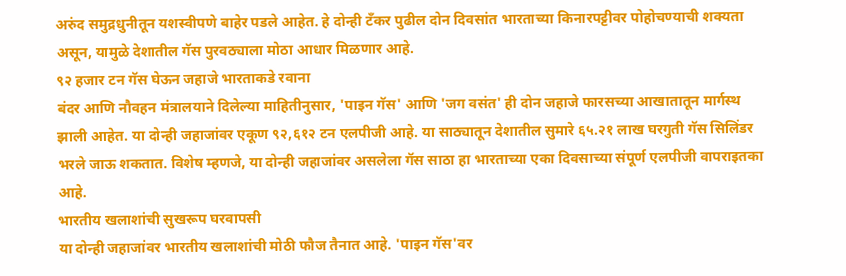अरुंद समुद्रधुनीतून यशस्वीपणे बाहेर पडले आहेत. हे दोन्ही टँकर पुढील दोन दिवसांत भारताच्या किनारपट्टीवर पोहोचण्याची शक्यता असून, यामुळे देशातील गॅस पुरवठ्याला मोठा आधार मिळणार आहे.
९२ हजार टन गॅस घेऊन जहाजे भारताकडे रवाना
बंदर आणि नौवहन मंत्रालयाने दिलेल्या माहितीनुसार, 'पाइन गॅस' आणि 'जग वसंत' ही दोन जहाजे फारसच्या आखातातून मार्गस्थ झाली आहेत. या दोन्ही जहाजांवर एकूण ९२,६१२ टन एलपीजी आहे. या साठ्यातून देशातील सुमारे ६५.२१ लाख घरगुती गॅस सिलिंडर भरले जाऊ शकतात. विशेष म्हणजे, या दोन्ही जहाजांवर असलेला गॅस साठा हा भारताच्या एका दिवसाच्या संपूर्ण एलपीजी वापराइतका आहे.
भारतीय खलाशांची सुखरूप घरवापसी
या दोन्ही जहाजांवर भारतीय खलाशांची मोठी फौज तैनात आहे. 'पाइन गॅस'वर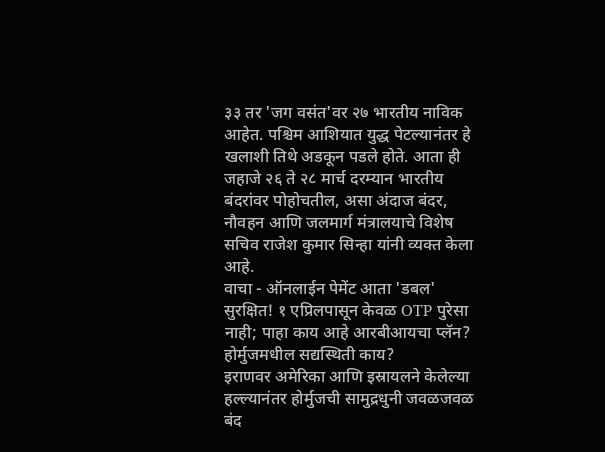३३ तर 'जग वसंत'वर २७ भारतीय नाविक आहेत. पश्चिम आशियात युद्ध पेटल्यानंतर हे खलाशी तिथे अडकून पडले होते. आता ही जहाजे २६ ते २८ मार्च दरम्यान भारतीय बंदरांवर पोहोचतील, असा अंदाज बंदर, नौवहन आणि जलमार्ग मंत्रालयाचे विशेष सचिव राजेश कुमार सिन्हा यांनी व्यक्त केला आहे.
वाचा - ऑनलाईन पेमेंट आता 'डबल' सुरक्षित! १ एप्रिलपासून केवळ OTP पुरेसा नाही; पाहा काय आहे आरबीआयचा प्लॅन?
होर्मुजमधील सद्यस्थिती काय?
इराणवर अमेरिका आणि इस्रायलने केलेल्या हल्ल्यानंतर होर्मुजची सामुद्रधुनी जवळजवळ बंद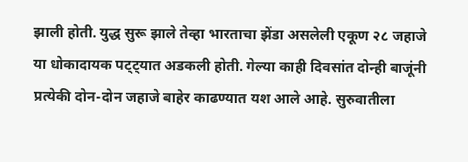झाली होती. युद्ध सुरू झाले तेव्हा भारताचा झेंडा असलेली एकूण २८ जहाजे या धोकादायक पट्ट्यात अडकली होती. गेल्या काही दिवसांत दोन्ही बाजूंनी प्रत्येकी दोन-दोन जहाजे बाहेर काढण्यात यश आले आहे. सुरुवातीला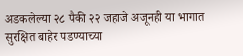अडकलेल्या २८ पैकी २२ जहाजे अजूनही या भागात सुरक्षित बाहेर पडण्याच्या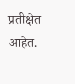प्रतीक्षेत आहेत.